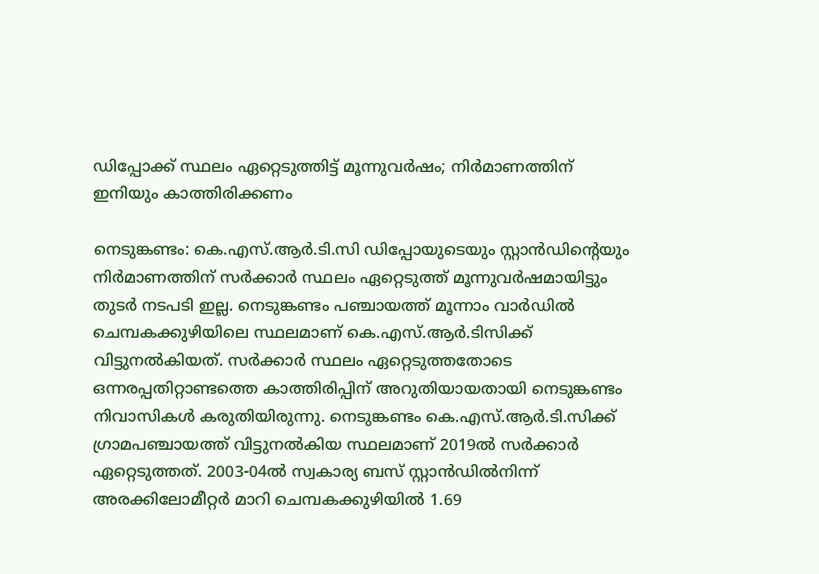ഡിപ്പോക്ക് സ്ഥലം ഏറ്റെടുത്തിട്ട് മൂന്നുവർഷം; നിർമാണത്തിന് ഇനിയും കാത്തിരിക്കണം

നെടുങ്കണ്ടം: കെ.എസ്.ആര്‍.ടി.സി ഡിപ്പോയുടെയും സ്റ്റാൻഡിന്‍റെയും നിര്‍മാണത്തിന് സര്‍ക്കാര്‍ സ്ഥലം ഏറ്റെടുത്ത് മൂന്നുവര്‍ഷമായിട്ടും തുടര്‍ നടപടി ഇല്ല. നെടുങ്കണ്ടം പഞ്ചായത്ത് മൂന്നാം വാര്‍ഡില്‍ ചെമ്പകക്കുഴിയിലെ സ്ഥലമാണ് കെ.എസ്.ആര്‍.ടിസിക്ക് വിട്ടുനല്‍കിയത്. സര്‍ക്കാര്‍ സ്ഥലം ഏറ്റെടുത്തതോടെ ഒന്നരപ്പതിറ്റാണ്ടത്തെ കാത്തിരിപ്പിന് അറുതിയായതായി നെടുങ്കണ്ടം നിവാസികള്‍ കരുതിയിരുന്നു. നെടുങ്കണ്ടം കെ.എസ്.ആര്‍.ടി.സിക്ക് ഗ്രാമപഞ്ചായത്ത് വിട്ടുനല്‍കിയ സ്ഥലമാണ് 2019ല്‍ സര്‍ക്കാര്‍ ഏറ്റെടുത്തത്. 2003-04ല്‍ സ്വകാര്യ ബസ് സ്റ്റാൻഡില്‍നിന്ന് അരക്കിലോമീറ്റര്‍ മാറി ചെമ്പകക്കുഴിയില്‍ 1.69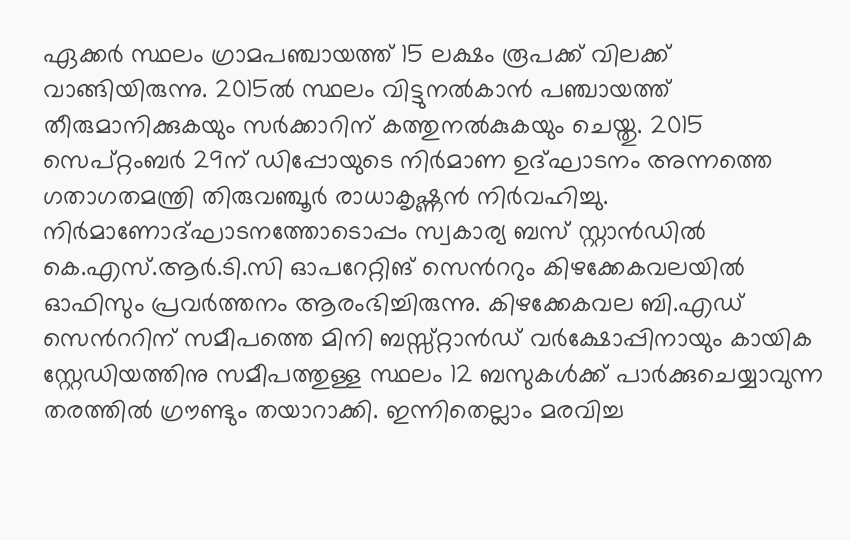ഏക്കര്‍ സ്ഥലം ഗ്രാമപഞ്ചായത്ത് 15 ലക്ഷം രൂപക്ക് വിലക്ക് വാങ്ങിയിരുന്നു. 2015ല്‍ സ്ഥലം വിട്ടുനല്‍കാന്‍ പഞ്ചായത്ത് തീരുമാനിക്കുകയും സര്‍ക്കാറിന് കത്തുനല്‍കുകയും ചെയ്തു. 2015 സെപ്റ്റംബര്‍ 29ന് ഡിപ്പോയുടെ നിര്‍മാണ ഉദ്ഘാടനം അന്നത്തെ ഗതാഗതമന്ത്രി തിരുവഞ്ചൂര്‍ രാധാകൃഷ്ണന്‍ നിര്‍വഹിച്ചു. നിര്‍മാണോദ്ഘാടനത്തോടൊപ്പം സ്വകാര്യ ബസ് സ്റ്റാൻഡില്‍ കെ.എസ്.ആര്‍.ടി.സി ഓപറേറ്റിങ് സെന്‍ററും കിഴക്കേകവലയില്‍ ഓഫിസും പ്രവര്‍ത്തനം ആരംഭിച്ചിരുന്നു. കിഴക്കേകവല ബി.എഡ് സെന്‍ററിന് സമീപത്തെ മിനി ബസ്സ്റ്റാൻഡ് വര്‍ക്ഷോപ്പിനായും കായിക സ്റ്റേഡിയത്തിനു സമീപത്തുള്ള സ്ഥലം 12 ബസുകള്‍ക്ക് പാര്‍ക്കുചെയ്യാവുന്ന തരത്തിൽ ഗ്രൗണ്ടും തയാറാക്കി. ഇന്നിതെല്ലാം മരവിച്ച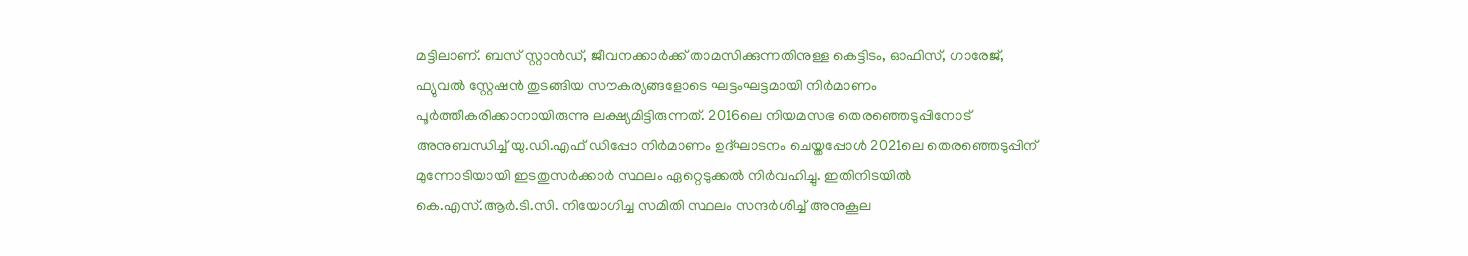മട്ടിലാണ്. ബസ് സ്റ്റാന്‍ഡ്, ജീവനക്കാര്‍ക്ക് താമസിക്കുന്നതിനുള്ള കെട്ടിടം, ഓഫിസ്, ഗാരേജ്, ഫ്യുവല്‍ സ്റ്റേഷന്‍ തുടങ്ങിയ സൗകര്യങ്ങളോടെ ഘട്ടംഘട്ടമായി നിര്‍മാണം പൂര്‍ത്തീകരിക്കാനായിരുന്നു ലക്ഷ്യമിട്ടിരുന്നത്. 2016ലെ നിയമസഭ തെരഞ്ഞെടുപ്പിനോട് അനുബന്ധിച്ച് യു.ഡി.എഫ് ഡിപ്പോ നിര്‍മാണം ഉദ്ഘാടനം ചെയ്തപ്പോള്‍ 2021ലെ തെരഞ്ഞെടുപ്പിന് മുന്നോടിയായി ഇടതുസര്‍ക്കാര്‍ സ്ഥലം ഏറ്റെടുക്കല്‍ നിര്‍വഹിച്ചു. ഇതിനിടയില്‍ കെ.എസ്.ആര്‍.ടി.സി. നിയോഗിച്ച സമിതി സ്ഥലം സന്ദര്‍ശിച്ച് അനുകൂല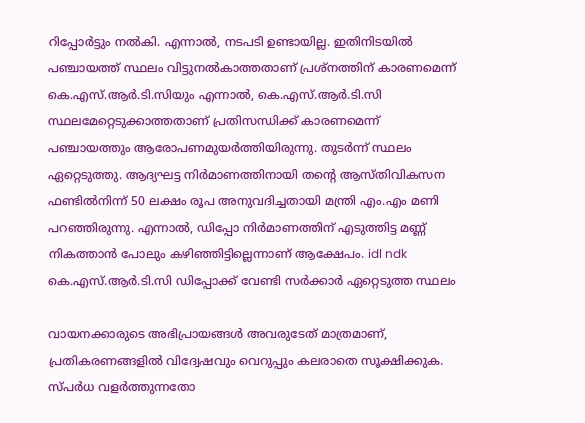റിപ്പോര്‍ട്ടും നല്‍കി. എന്നാല്‍, നടപടി ഉണ്ടായില്ല. ഇതിനിടയില്‍ പഞ്ചായത്ത് സ്ഥലം വിട്ടുനല്‍കാത്തതാണ് പ്രശ്നത്തിന് കാരണമെന്ന് കെ.എസ്.ആര്‍.ടി.സിയും എന്നാല്‍, കെ.എസ്.ആര്‍.ടി.സി സ്ഥലമേറ്റെടുക്കാത്തതാണ് പ്രതിസന്ധിക്ക് കാരണമെന്ന് പഞ്ചായത്തും ആരോപണമുയര്‍ത്തിയിരുന്നു. തുടര്‍ന്ന് സ്ഥലം ഏറ്റെടുത്തു. ആദ്യഘട്ട നിര്‍മാണത്തിനായി തന്‍റെ ആസ്തിവികസന ഫണ്ടില്‍നിന്ന് 50 ലക്ഷം രൂപ അനുവദിച്ചതായി മന്ത്രി എം.എം മണി പറഞ്ഞിരുന്നു. എന്നാല്‍, ഡിപ്പോ നിര്‍മാണത്തിന് എടുത്തിട്ട മണ്ണ് നികത്താന്‍ പോലും കഴിഞ്ഞിട്ടില്ലെന്നാണ് ആക്ഷേപം. idl ndk കെ.എസ്.ആര്‍.ടി.സി ഡിപ്പോക്ക് വേണ്ടി സര്‍ക്കാര്‍ ഏറ്റെടുത്ത സ്ഥലം

വായനക്കാരുടെ അഭിപ്രായങ്ങള്‍ അവരുടേത് മാത്രമാണ്, പ്രതികരണങ്ങളിൽ വിദ്വേഷവും വെറുപ്പും കലരാതെ സൂക്ഷിക്കുക. സ്പർധ വളർത്തുന്നതോ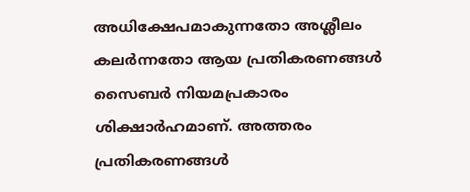അധിക്ഷേപമാകുന്നതോ അശ്ലീലം കലർന്നതോ ആയ പ്രതികരണങ്ങൾ സൈബർ നിയമപ്രകാരം ശിക്ഷാർഹമാണ്. അത്തരം പ്രതികരണങ്ങൾ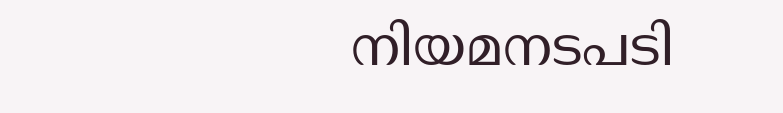നിയമനടപടി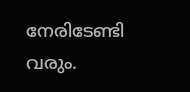നേരിടേണ്ടി വരും.